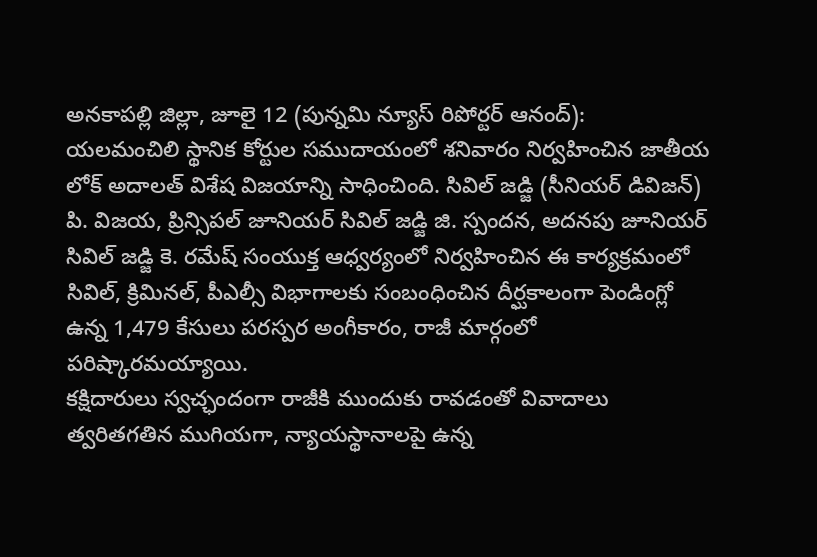అనకాపల్లి జిల్లా, జూలై 12 (పున్నమి న్యూస్ రిపోర్టర్ ఆనంద్):
యలమంచిలి స్థానిక కోర్టుల సముదాయంలో శనివారం నిర్వహించిన జాతీయ లోక్ అదాలత్ విశేష విజయాన్ని సాధించింది. సివిల్ జడ్జి (సీనియర్ డివిజన్) పి. విజయ, ప్రిన్సిపల్ జూనియర్ సివిల్ జడ్జి జి. స్పందన, అదనపు జూనియర్ సివిల్ జడ్జి కె. రమేష్ సంయుక్త ఆధ్వర్యంలో నిర్వహించిన ఈ కార్యక్రమంలో సివిల్, క్రిమినల్, పీఎల్సీ విభాగాలకు సంబంధించిన దీర్ఘకాలంగా పెండింగ్లో ఉన్న 1,479 కేసులు పరస్పర అంగీకారం, రాజీ మార్గంలో పరిష్కారమయ్యాయి.
కక్షిదారులు స్వచ్ఛందంగా రాజీకి ముందుకు రావడంతో వివాదాలు త్వరితగతిన ముగియగా, న్యాయస్థానాలపై ఉన్న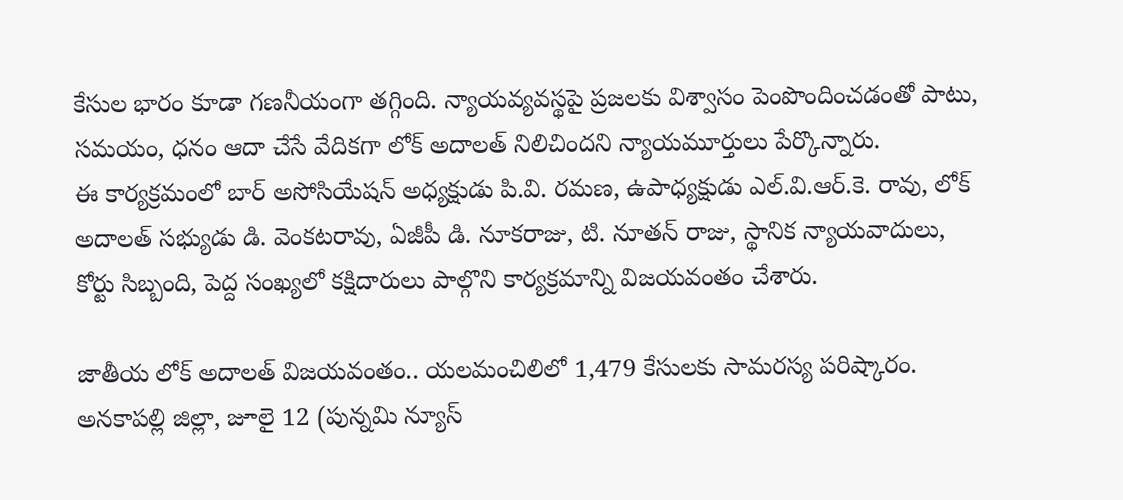కేసుల భారం కూడా గణనీయంగా తగ్గింది. న్యాయవ్యవస్థపై ప్రజలకు విశ్వాసం పెంపొందించడంతో పాటు, సమయం, ధనం ఆదా చేసే వేదికగా లోక్ అదాలత్ నిలిచిందని న్యాయమూర్తులు పేర్కొన్నారు.
ఈ కార్యక్రమంలో బార్ అసోసియేషన్ అధ్యక్షుడు పి.వి. రమణ, ఉపాధ్యక్షుడు ఎల్.వి.ఆర్.కె. రావు, లోక్ అదాలత్ సభ్యుడు డి. వెంకటరావు, ఏజీపీ డి. నూకరాజు, టి. నూతన్ రాజు, స్థానిక న్యాయవాదులు, కోర్టు సిబ్బంది, పెద్ద సంఖ్యలో కక్షిదారులు పాల్గొని కార్యక్రమాన్ని విజయవంతం చేశారు.

జాతీయ లోక్ అదాలత్ విజయవంతం.. యలమంచిలిలో 1,479 కేసులకు సామరస్య పరిష్కారం.
అనకాపల్లి జిల్లా, జూలై 12 (పున్నమి న్యూస్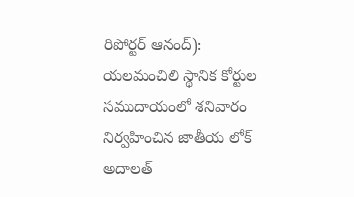రిపోర్టర్ ఆనంద్): యలమంచిలి స్థానిక కోర్టుల సముదాయంలో శనివారం నిర్వహించిన జాతీయ లోక్ అదాలత్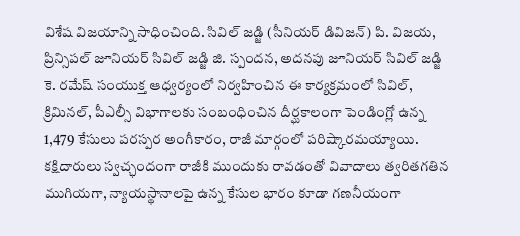విశేష విజయాన్ని సాధించింది. సివిల్ జడ్జి (సీనియర్ డివిజన్) పి. విజయ, ప్రిన్సిపల్ జూనియర్ సివిల్ జడ్జి జి. స్పందన, అదనపు జూనియర్ సివిల్ జడ్జి కె. రమేష్ సంయుక్త ఆధ్వర్యంలో నిర్వహించిన ఈ కార్యక్రమంలో సివిల్, క్రిమినల్, పీఎల్సీ విభాగాలకు సంబంధించిన దీర్ఘకాలంగా పెండింగ్లో ఉన్న 1,479 కేసులు పరస్పర అంగీకారం, రాజీ మార్గంలో పరిష్కారమయ్యాయి. కక్షిదారులు స్వచ్ఛందంగా రాజీకి ముందుకు రావడంతో వివాదాలు త్వరితగతిన ముగియగా, న్యాయస్థానాలపై ఉన్న కేసుల భారం కూడా గణనీయంగా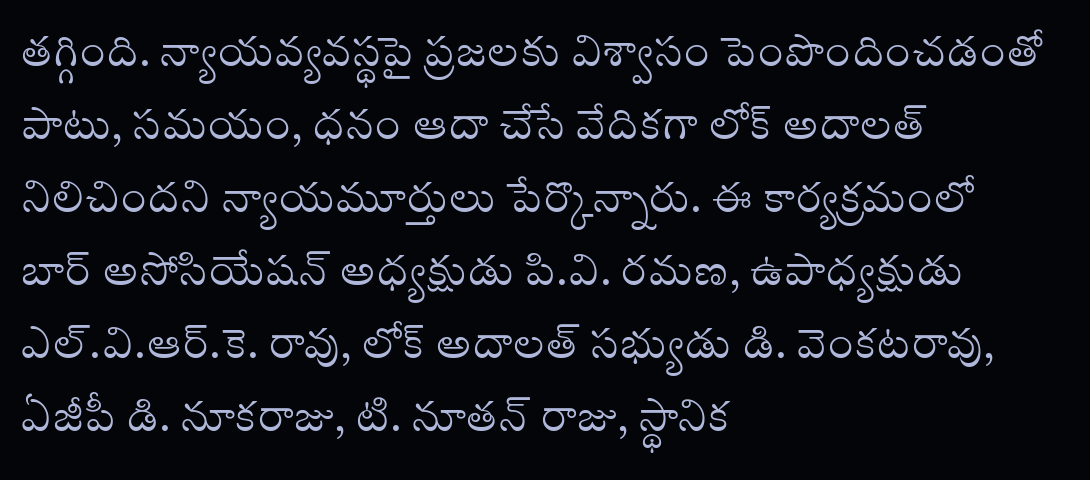తగ్గింది. న్యాయవ్యవస్థపై ప్రజలకు విశ్వాసం పెంపొందించడంతో పాటు, సమయం, ధనం ఆదా చేసే వేదికగా లోక్ అదాలత్ నిలిచిందని న్యాయమూర్తులు పేర్కొన్నారు. ఈ కార్యక్రమంలో బార్ అసోసియేషన్ అధ్యక్షుడు పి.వి. రమణ, ఉపాధ్యక్షుడు ఎల్.వి.ఆర్.కె. రావు, లోక్ అదాలత్ సభ్యుడు డి. వెంకటరావు, ఏజీపీ డి. నూకరాజు, టి. నూతన్ రాజు, స్థానిక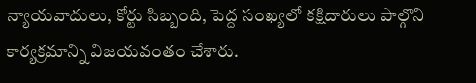న్యాయవాదులు, కోర్టు సిబ్బంది, పెద్ద సంఖ్యలో కక్షిదారులు పాల్గొని కార్యక్రమాన్ని విజయవంతం చేశారు.